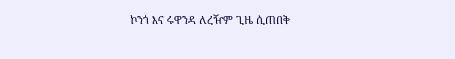ኮንጎ እና ሩዋንዳ ለረዥም ጊዜ ሲጠበቅ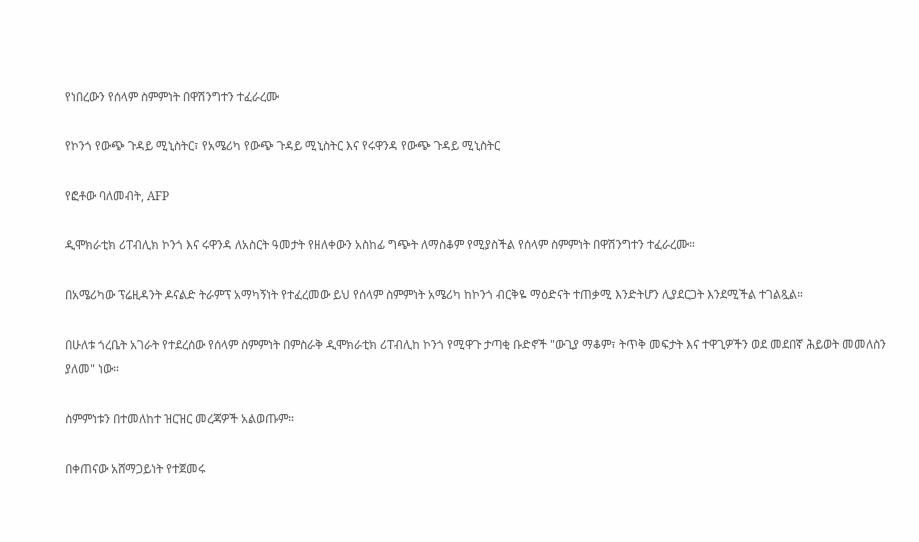የነበረውን የሰላም ስምምነት በዋሽንግተን ተፈራረሙ

የኮንጎ የውጭ ጉዳይ ሚኒስትር፣ የአሜሪካ የውጭ ጉዳይ ሚኒስትር እና የሩዋንዳ የውጭ ጉዳይ ሚኒስትር

የፎቶው ባለመብት, AFP

ዲሞክራቲክ ሪፐብሊክ ኮንጎ እና ሩዋንዳ ለአስርት ዓመታት የዘለቀውን አስከፊ ግጭት ለማስቆም የሚያስችል የሰላም ስምምነት በዋሽንግተን ተፈራረሙ።

በአሜሪካው ፕሬዚዳንት ዶናልድ ትራምፕ አማካኝነት የተፈረመው ይህ የሰላም ስምምነት አሜሪካ ከኮንጎ ብርቅዬ ማዕድናት ተጠቃሚ እንድትሆን ሊያደርጋት እንደሚችል ተገልጿል።

በሁለቱ ጎረቤት አገራት የተደረሰው የሰላም ስምምነት በምስራቅ ዲሞክራቲክ ሪፐብሊከ ኮንጎ የሚዋጉ ታጣቂ ቡድኖች "ውጊያ ማቆም፣ ትጥቅ መፍታት እና ተዋጊዎችን ወደ መደበኛ ሕይወት መመለስን ያለመ" ነው።

ስምምነቱን በተመለከተ ዝርዝር መረጃዎች አልወጡም።

በቀጠናው አሸማጋይነት የተጀመሩ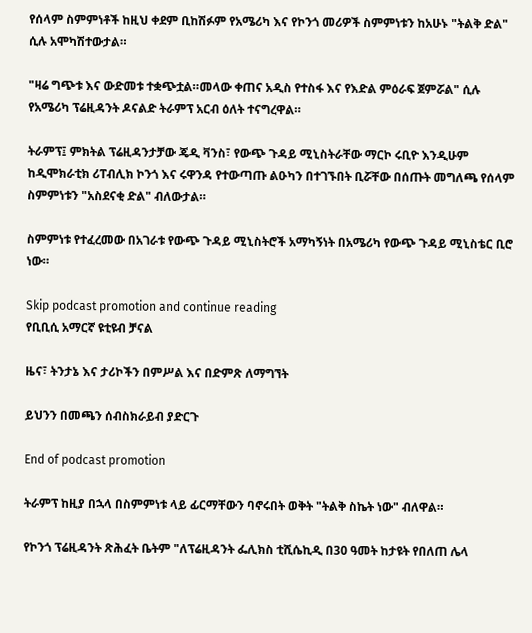የሰላም ስምምነቶች ከዚህ ቀደም ቢከሽፉም የአሜሪካ እና የኮንጎ መሪዎች ስምምነቱን ከአሁኑ "ትልቅ ድል" ሲሉ አሞካሽተውታል።

"ዛሬ ግጭቱ እና ውድመቱ ተቋጭቷል።መላው ቀጠና አዲስ የተስፋ እና የእድል ምዕራፍ ጀምሯል" ሲሉ የአሜሪካ ፕሬዚዳንት ዶናልድ ትራምፕ አርብ ዕለት ተናግረዋል።

ትራምፕ፤ ምክትል ፕሬዚዳንታቻው ጄዲ ቫንስ፣ የውጭ ጉዳይ ሚኒስትራቸው ማርኮ ሩቢዮ እንዲሁም ከዲሞክራቲክ ሪፐብሊክ ኮንጎ እና ሩዋንዳ የተውጣጡ ልዑካን በተገኙበት ቢሯቸው በሰጡት መግለጫ የሰላም ስምምነቱን "አስደናቂ ድል" ብለውታል።

ስምምነቱ የተፈረመው በአገራቱ የውጭ ጉዳይ ሚኒስትሮች አማካኝነት በአሜሪካ የውጭ ጉዳይ ሚኒስቴር ቢሮ ነው።

Skip podcast promotion and continue reading
የቢቢሲ አማርኛ ዩቲዩብ ቻናል

ዜና፣ ትንታኔ እና ታሪኮችን በምሥል እና በድምጽ ለማግኘት

ይህንን በመጫን ሰብስክራይብ ያድርጉ

End of podcast promotion

ትራምፕ ከዚያ በኋላ በስምምነቱ ላይ ፊርማቸውን ባኖሩበት ወቅት "ትልቅ ስኬት ነው" ብለዋል።

የኮንጎ ፕሬዚዳንት ጽሕፈት ቤትም "ለፕሬዚዳንት ፌሊክስ ቲሺሴኪዲ በ30 ዓመት ከታዩት የበለጠ ሌላ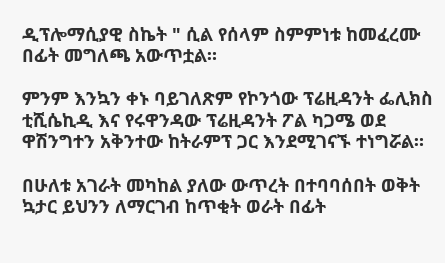ዲፕሎማሲያዊ ስኬት " ሲል የሰላም ስምምነቱ ከመፈረሙ በፊት መግለጫ አውጥቷል።

ምንም እንኳን ቀኑ ባይገለጽም የኮንጎው ፕሬዚዳንት ፌሊክስ ቲሺሴኪዲ እና የሩዋንዳው ፕሬዚዳንት ፖል ካጋሜ ወደ ዋሽንግተን አቅንተው ከትራምፕ ጋር እንደሚገናኙ ተነግሯል።

በሁለቱ አገራት መካከል ያለው ውጥረት በተባባሰበት ወቅት ኳታር ይህንን ለማርገብ ከጥቂት ወራት በፊት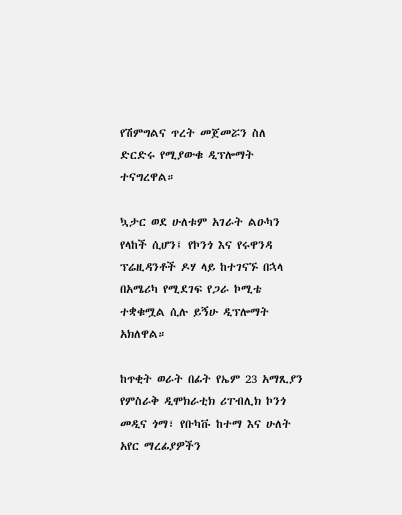የሽምግልና ጥረት መጀመሯን ስለ ድርድሩ የሚያውቁ ዲፕሎማት ተናግረዋል።

ኳታር ወደ ሁለቱም አገራት ልዑካን የላከች ሲሆን፤ የኮንጎ እና የሩዋንዳ ፕሬዚዳንቶች ዶሃ ላይ ከተገናኙ በኋላ በአሜሪካ የሚደገፍ የጋራ ኮሚቴ ተቋቁሟል ሲሉ ይኝሁ ዲፕሎማት አክለዋል።

ከጥቂት ወራት በፊት የኤም 23 አማጺያን የምስራቅ ዲሞክራቲክ ሪፐብሊክ ኮንጎ መዲና ጎማ፣ የቡካቩ ከተማ እና ሁለት አየር ማረፊያዎችን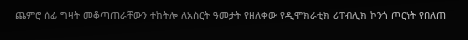ጨምሮ ሰፊ ግዛት መቆጣጠራቸውን ተከትሎ ለአስርት ዓመታት የዘለቀው የዲሞክራቲክ ሪፐብሊክ ኮንጎ ጦርነት የበለጠ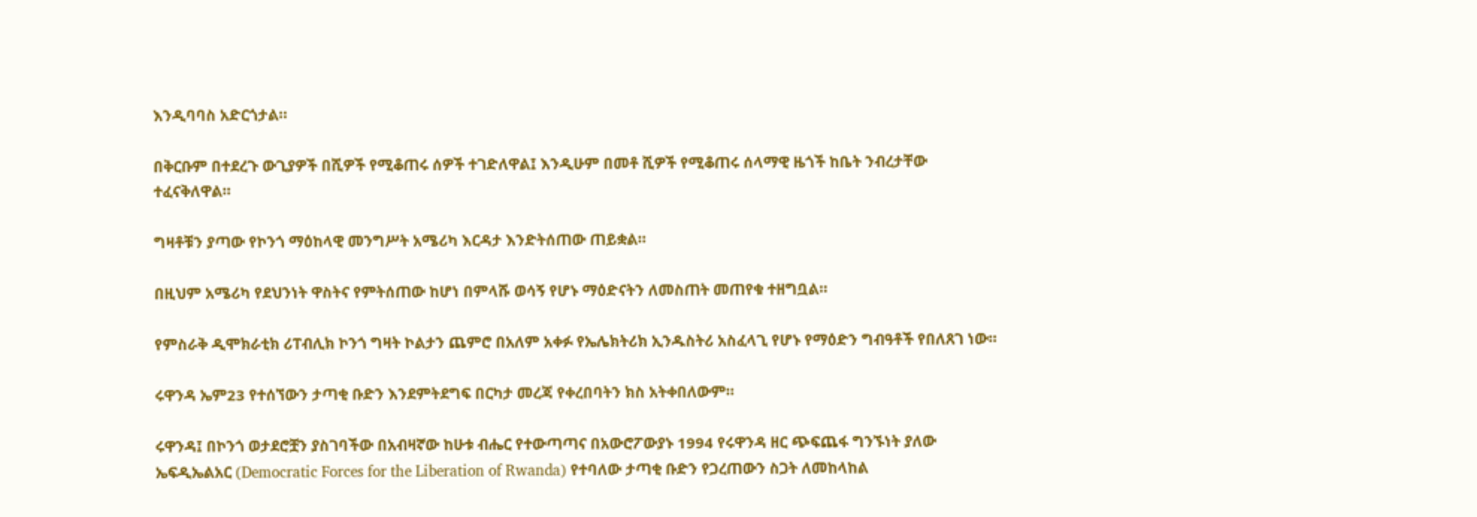እንዲባባስ አድርጎታል።

በቅርቡም በተደረጉ ውጊያዎች በሺዎች የሚቆጠሩ ሰዎች ተገድለዋል፤ እንዲሁም በመቶ ሺዎች የሚቆጠሩ ሰላማዊ ዜጎች ከቤት ንብረታቸው ተፈናቅለዋል።

ግዛቶቹን ያጣው የኮንጎ ማዕከላዊ መንግሥት አሜሪካ እርዳታ እንድትሰጠው ጠይቋል።

በዚህም አሜሪካ የደህንነት ዋስትና የምትሰጠው ከሆነ በምላሹ ወሳኝ የሆኑ ማዕድናትን ለመስጠት መጠየቁ ተዘግቧል።

የምስራቅ ዲሞክራቲክ ሪፐብሊክ ኮንጎ ግዛት ኮልታን ጨምሮ በአለም አቀፉ የኤሌክትሪክ ኢንዱስትሪ አስፈላጊ የሆኑ የማዕድን ግብዓቶች የበለጸገ ነው።

ሩዋንዳ ኤም23 የተሰኘውን ታጣቂ ቡድን እንደምትደግፍ በርካታ መረጃ የቀረበባትን ክስ አትቀበለውም።

ሩዋንዳ፤ በኮንጎ ወታደሮቿን ያስገባችው በአብዛኛው ከሁቱ ብሔር የተውጣጣና በአውሮፖውያኑ 1994 የሩዋንዳ ዘር ጭፍጨፋ ግንኙነት ያለው ኤፍዲኤልአር (Democratic Forces for the Liberation of Rwanda) የተባለው ታጣቂ ቡድን የጋረጠውን ስጋት ለመከላከል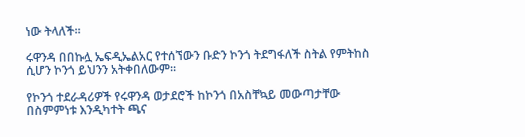ነው ትላለች።

ሩዋንዳ በበኩሏ ኤፍዲኤልአር የተሰኘውን ቡድን ኮንጎ ትደግፋለች ስትል የምትከስ ሲሆን ኮንጎ ይህንን አትቀበለውም።

የኮንጎ ተደራዳሪዎች የሩዋንዳ ወታደሮች ከኮንጎ በአስቸኳይ መውጣታቸው በስምምነቱ እንዲካተት ጫና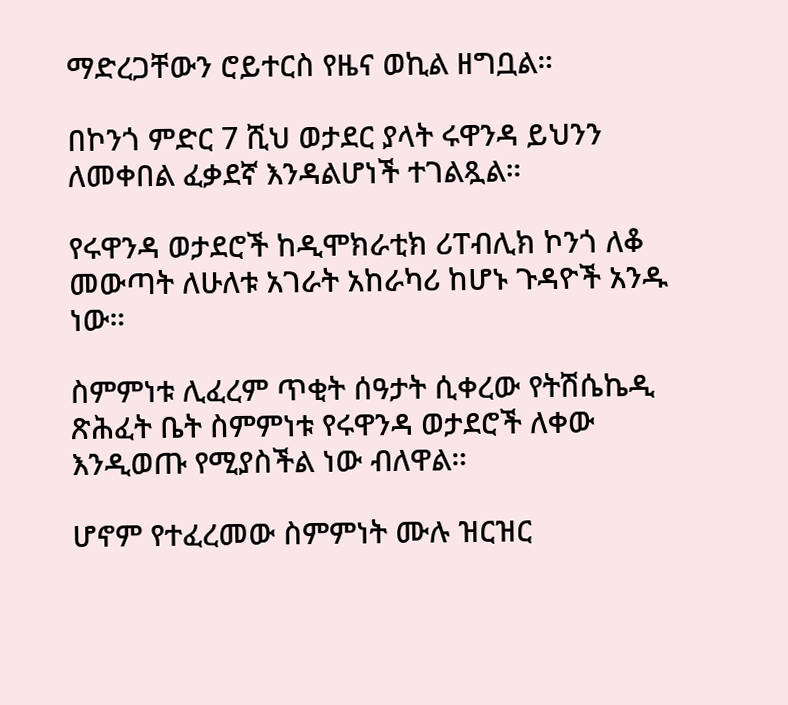ማድረጋቸውን ሮይተርስ የዜና ወኪል ዘግቧል።

በኮንጎ ምድር 7 ሺህ ወታደር ያላት ሩዋንዳ ይህንን ለመቀበል ፈቃደኛ እንዳልሆነች ተገልጿል።

የሩዋንዳ ወታደሮች ከዲሞክራቲክ ሪፐብሊክ ኮንጎ ለቆ መውጣት ለሁለቱ አገራት አከራካሪ ከሆኑ ጉዳዮች አንዱ ነው።

ስምምነቱ ሊፈረም ጥቂት ሰዓታት ሲቀረው የትሽሴኬዲ ጽሕፈት ቤት ስምምነቱ የሩዋንዳ ወታደሮች ለቀው እንዲወጡ የሚያስችል ነው ብለዋል።

ሆኖም የተፈረመው ስምምነት ሙሉ ዝርዝር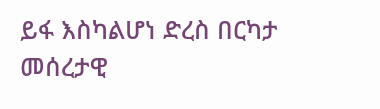ይፋ እስካልሆነ ድረስ በርካታ መሰረታዊ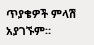ጥያቄዎች ምላሽ አያገኙም።